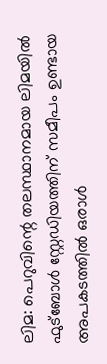ലിമ: പെറുവിന്റെ തലസ്ഥാനമായ ലിമയിൽ ഫുട്ബോൾ സ്റ്റേഡിയത്തിന് സമീപം ഉണ്ടായ അപകടത്തിൽ ഒരാൾ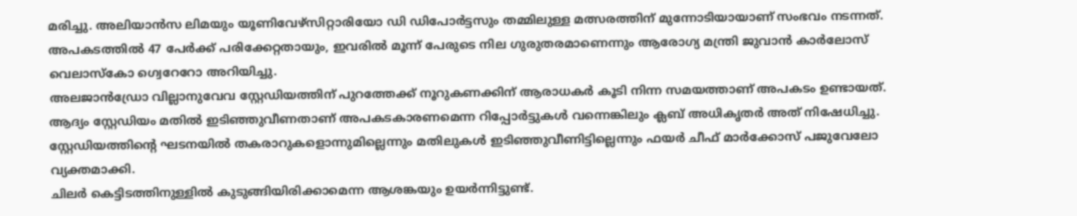മരിച്ചു. അലിയാൻസ ലിമയും യൂണിവേഴ്സിറ്റാരിയോ ഡി ഡിപോർട്ടസും തമ്മിലുള്ള മത്സരത്തിന് മുന്നോടിയായാണ് സംഭവം നടന്നത്. അപകടത്തിൽ 47 പേർക്ക് പരിക്കേറ്റതായും, ഇവരിൽ മൂന്ന് പേരുടെ നില ഗുരുതരമാണെന്നും ആരോഗ്യ മന്ത്രി ജുവാൻ കാർലോസ് വെലാസ്കോ ഗ്വെറേറോ അറിയിച്ചു.
അലജാൻഡ്രോ വില്ലാനുവേവ സ്റ്റേഡിയത്തിന് പുറത്തേക്ക് നൂറുകണക്കിന് ആരാധകർ കൂടി നിന്ന സമയത്താണ് അപകടം ഉണ്ടായത്. ആദ്യം സ്റ്റേഡിയം മതിൽ ഇടിഞ്ഞുവീണതാണ് അപകടകാരണമെന്ന റിപ്പോർട്ടുകൾ വന്നെങ്കിലും ക്ലബ് അധികൃതർ അത് നിഷേധിച്ചു. സ്റ്റേഡിയത്തിന്റെ ഘടനയിൽ തകരാറുകളൊന്നുമില്ലെന്നും മതിലുകൾ ഇടിഞ്ഞുവീണിട്ടില്ലെന്നും ഫയർ ചീഫ് മാർക്കോസ് പജുവേലോ വ്യക്തമാക്കി.
ചിലർ കെട്ടിടത്തിനുള്ളിൽ കുടുങ്ങിയിരിക്കാമെന്ന ആശങ്കയും ഉയർന്നിട്ടുണ്ട്.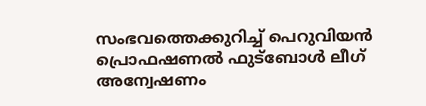സംഭവത്തെക്കുറിച്ച് പെറുവിയൻ പ്രൊഫഷണൽ ഫുട്ബോൾ ലീഗ് അന്വേഷണം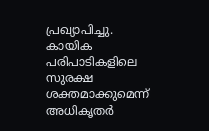പ്രഖ്യാപിച്ചു. കായിക പരിപാടികളിലെ സുരക്ഷ ശക്തമാക്കുമെന്ന് അധികൃതർ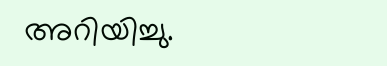അറിയിച്ചു.